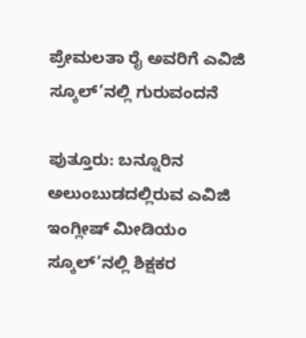ಪ್ರೇಮಲತಾ ರೈ ಅವರಿಗೆ ಎವಿಜಿ ಸ್ಕೂಲ್’ನಲ್ಲಿ ಗುರುವಂದನೆ

ಪುತ್ತೂರು: ಬನ್ನೂರಿನ ಅಲುಂಬುಡದಲ್ಲಿರುವ ಎವಿಜಿ ಇಂಗ್ಲೀಷ್ ಮೀಡಿಯಂ ಸ್ಕೂಲ್’ನಲ್ಲಿ ಶಿಕ್ಷಕರ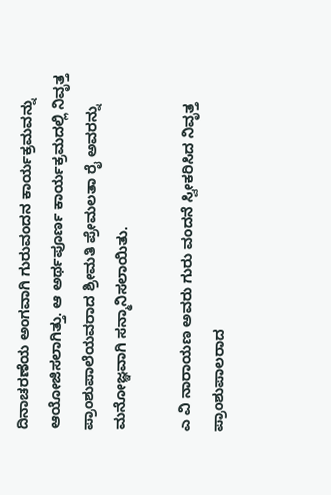ದಿನಾಚರಣೆಯ ಅಂಗವಾಗಿ ಗುರುವಂದನ ಕಾರ್ಯಕ್ರಮವನ್ನು ಆಯೋಜಿಸಲಾಗಿತ್ತು. ಆ ಅರ್ಥಪೂರ್ಣ ಕಾರ್ಯಕ್ರಮದಲ್ಲಿ ನಿವೃತ್ತ ಪ್ರಾಂಶುಪಾಲೆಯವರಾದ ಶ್ರೀಮತಿ ಪ್ರೇಮಲತಾ ರೈ ಅವರನ್ನು ಮನೋಜ್ಞವಾಗಿ ಸನ್ಮಾನಿಸಲಾಯಿತು.

ಎ ವಿ ನಾರಾಯಣ ಅವರು ಗುರು ವಂದನೆ ಸ್ವೀಕರಿಸಿದ ನಿವೃತ್ತ ಪ್ರಾಂಶುಪಾಲರಾದ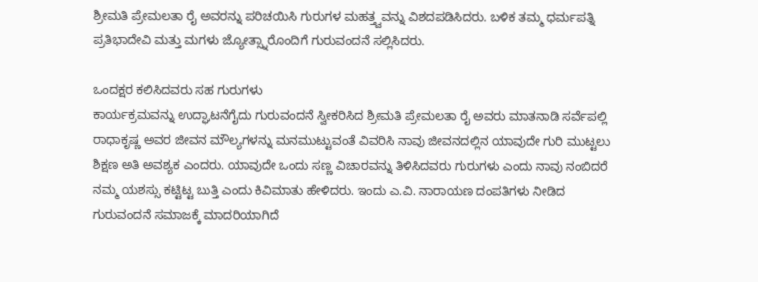ಶ್ರೀಮತಿ ಪ್ರೇಮಲತಾ ರೈ ಅವರನ್ನು ಪರಿಚಯಿಸಿ ಗುರುಗಳ ಮಹತ್ತ್ವವನ್ನು ವಿಶದಪಡಿಸಿದರು. ಬಳಿಕ ತಮ್ಮ ಧರ್ಮಪತ್ನಿ ಪ್ರತಿಭಾದೇವಿ ಮತ್ತು ಮಗಳು ಜ್ಯೋತ್ಸ್ನಾರೊಂದಿಗೆ ಗುರುವಂದನೆ ಸಲ್ಲಿಸಿದರು.

ಒಂದಕ್ಷರ ಕಲಿಸಿದವರು ಸಹ ಗುರುಗಳು
ಕಾರ್ಯಕ್ರಮವನ್ನು ಉದ್ಘಾಟನೆಗೈದು ಗುರುವಂದನೆ ಸ್ವೀಕರಿಸಿದ ಶ್ರೀಮತಿ ಪ್ರೇಮಲತಾ ರೈ ಅವರು ಮಾತನಾಡಿ ಸರ್ವೆಪಲ್ಲಿ ರಾಧಾಕೃಷ್ಣ ಅವರ ಜೀವನ ಮೌಲ್ಯಗಳನ್ನು ಮನಮುಟ್ಟುವಂತೆ ವಿವರಿಸಿ ನಾವು ಜೀವನದಲ್ಲಿನ ಯಾವುದೇ ಗುರಿ ಮುಟ್ಟಲು ಶಿಕ್ಷಣ ಅತಿ ಅವಶ್ಯಕ ಎಂದರು. ಯಾವುದೇ ಒಂದು ಸಣ್ಣ ವಿಚಾರವನ್ನು ತಿಳಿಸಿದವರು ಗುರುಗಳು ಎಂದು ನಾವು ನಂಬಿದರೆ ನಮ್ಮ ಯಶಸ್ಸು ಕಟ್ಟಿಟ್ಟ ಬುತ್ತಿ ಎಂದು ಕಿವಿಮಾತು ಹೇಳಿದರು. ಇಂದು ಎ.ವಿ. ನಾರಾಯಣ ದಂಪತಿಗಳು ನೀಡಿದ ಗುರುವಂದನೆ ಸಮಾಜಕ್ಕೆ ಮಾದರಿಯಾಗಿದೆ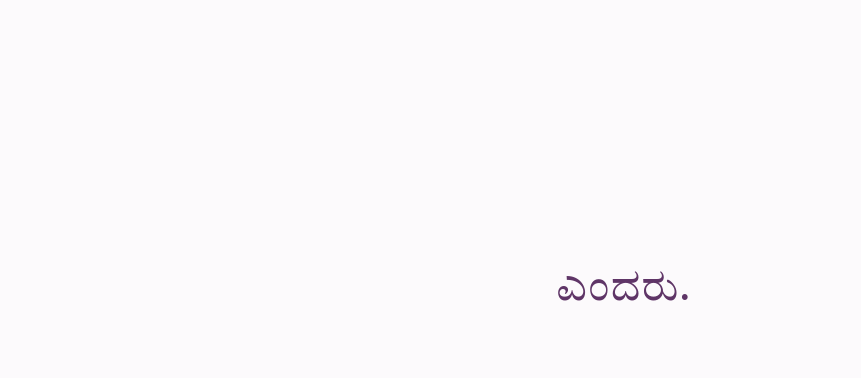ಎಂದರು.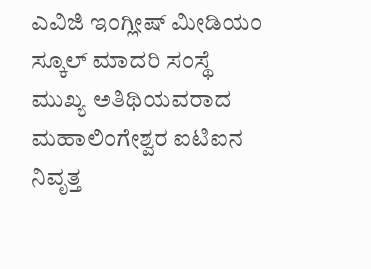ಎವಿಜಿ ಇಂಗ್ಲೀಷ್ ಮೀಡಿಯಂ ಸ್ಕೂಲ್ ಮಾದರಿ ಸಂಸ್ಥೆ
ಮುಖ್ಯ ಅತಿಥಿಯವರಾದ ಮಹಾಲಿಂಗೇಶ್ವರ ಐಟಿಐನ ನಿವೃತ್ತ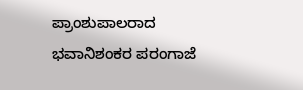ಪ್ರಾಂಶುಪಾಲರಾದ ಭವಾನಿಶಂಕರ ಪರಂಗಾಜೆ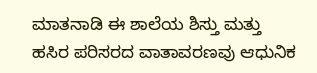ಮಾತನಾಡಿ ಈ ಶಾಲೆಯ ಶಿಸ್ತು ಮತ್ತು ಹಸಿರ ಪರಿಸರದ ವಾತಾವರಣವು ಆಧುನಿಕ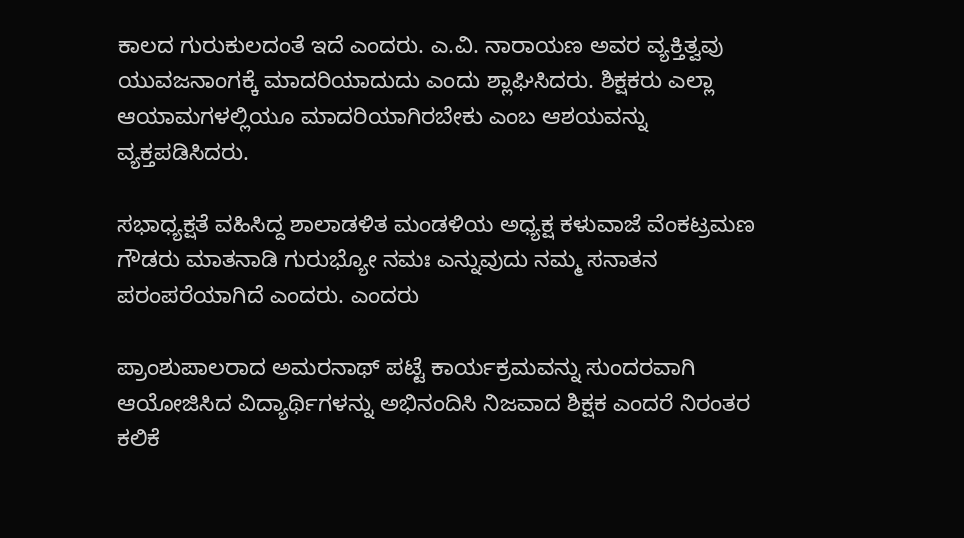ಕಾಲದ ಗುರುಕುಲದಂತೆ ಇದೆ ಎಂದರು. ಎ.ವಿ. ನಾರಾಯಣ ಅವರ ವ್ಯಕ್ತಿತ್ವವು ಯುವಜನಾಂಗಕ್ಕೆ ಮಾದರಿಯಾದುದು ಎಂದು ಶ್ಲಾಘಿಸಿದರು. ಶಿಕ್ಷಕರು ಎಲ್ಲಾ ಆಯಾಮಗಳಲ್ಲಿಯೂ ಮಾದರಿಯಾಗಿರಬೇಕು ಎಂಬ ಆಶಯವನ್ನು ವ್ಯಕ್ತಪಡಿಸಿದರು.

ಸಭಾಧ್ಯಕ್ಷತೆ ವಹಿಸಿದ್ದ ಶಾಲಾಡಳಿತ ಮಂಡಳಿಯ ಅಧ್ಯಕ್ಷ ಕಳುವಾಜೆ ವೆಂಕಟ್ರಮಣ ಗೌಡರು ಮಾತನಾಡಿ ಗುರುಭ್ಯೋ ನಮಃ ಎನ್ನುವುದು ನಮ್ಮ ಸನಾತನ ಪರಂಪರೆಯಾಗಿದೆ ಎಂದರು. ಎಂದರು

ಪ್ರಾಂಶುಪಾಲರಾದ ಅಮರನಾಥ್ ಪಟ್ಟೆ ಕಾರ್ಯಕ್ರಮವನ್ನು ಸುಂದರವಾಗಿ ಆಯೋಜಿಸಿದ ವಿದ್ಯಾರ್ಥಿಗಳನ್ನು ಅಭಿನಂದಿಸಿ ನಿಜವಾದ ಶಿಕ್ಷಕ ಎಂದರೆ ನಿರಂತರ ಕಲಿಕೆ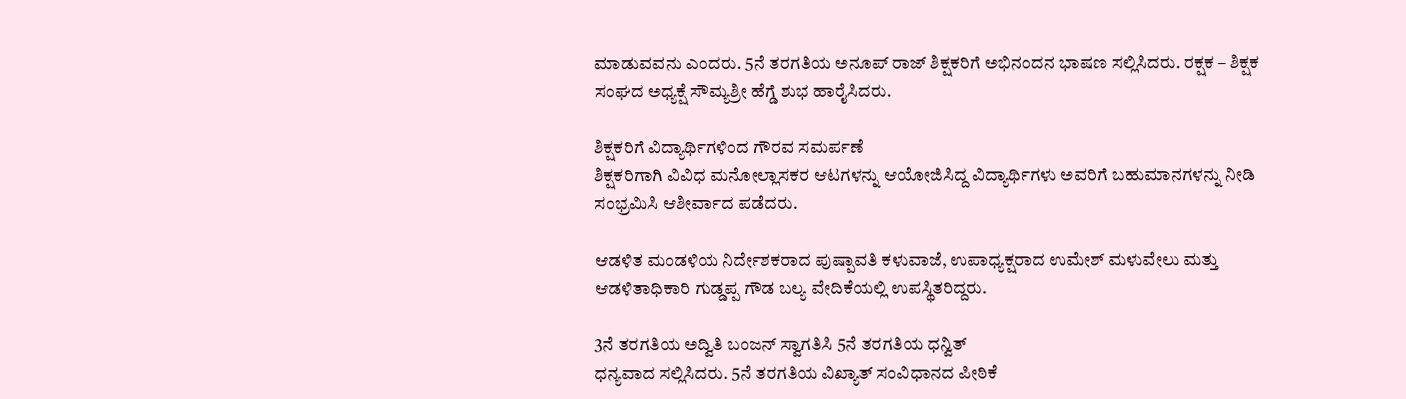ಮಾಡುವವನು ಎಂದರು. 5ನೆ ತರಗತಿಯ ಅನೂಪ್ ರಾಜ್ ಶಿಕ್ಷಕರಿಗೆ ಅಭಿನಂದನ ಭಾಷಣ ಸಲ್ಲಿಸಿದರು. ರಕ್ಷಕ – ಶಿಕ್ಷಕ ಸಂಘದ ಅಧ್ಯಕ್ಷೆ ಸೌಮ್ಯಶ್ರೀ ಹೆಗ್ಡೆ ಶುಭ ಹಾರೈಸಿದರು.

ಶಿಕ್ಷಕರಿಗೆ ವಿದ್ಯಾರ್ಥಿಗಳಿಂದ ಗೌರವ ಸಮರ್ಪಣೆ
ಶಿಕ್ಷಕರಿಗಾಗಿ ವಿವಿಧ ಮನೋಲ್ಲಾಸಕರ ಆಟಗಳನ್ನು ಆಯೋಜಿಸಿದ್ದ ವಿದ್ಯಾರ್ಥಿಗಳು ಅವರಿಗೆ ಬಹುಮಾನಗಳನ್ನು ನೀಡಿ ಸಂಭ್ರಮಿಸಿ ಆಶೀರ್ವಾದ ಪಡೆದರು.

ಆಡಳಿತ ಮಂಡಳಿಯ ನಿರ್ದೇಶಕರಾದ ಪುಷ್ಪಾವತಿ ಕಳುವಾಜೆ, ಉಪಾಧ್ಯಕ್ಷರಾದ ಉಮೇಶ್ ಮಳುವೇಲು ಮತ್ತು ಆಡಳಿತಾಧಿಕಾರಿ ಗುಡ್ಡಪ್ಪ ಗೌಡ ಬಲ್ಯ ವೇದಿಕೆಯಲ್ಲಿ ಉಪಸ್ಥಿತರಿದ್ದರು.

3ನೆ ತರಗತಿಯ ಅದ್ವಿತಿ ಬಂಜನ್ ಸ್ವಾಗತಿಸಿ 5ನೆ ತರಗತಿಯ ಧನ್ವಿತ್
ಧನ್ಯವಾದ ಸಲ್ಲಿಸಿದರು. 5ನೆ ತರಗತಿಯ ವಿಖ್ಯಾತ್ ಸಂವಿಧಾನದ ಪೀಠಿಕೆ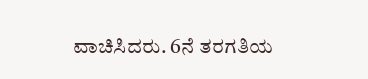ವಾಚಿಸಿದರು. 6ನೆ ತರಗತಿಯ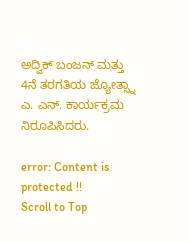ಅದ್ವಿಕ್ ಬಂಜನ್ ಮತ್ತು 4ನೆ ತರಗತಿಯ ಜ್ಯೋತ್ಸ್ನಾ ಎ. ಎನ್. ಕಾರ್ಯಕ್ರಮ ನಿರೂಪಿಸಿದರು.

error: Content is protected !!
Scroll to Top